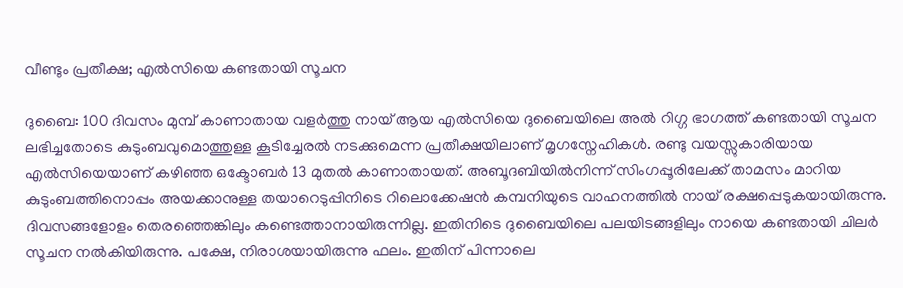വീണ്ടും പ്രതീക്ഷ; എൽസിയെ കണ്ടതായി സൂചന

ദുബൈ: 100 ദിവസം മുമ്പ് കാണാതായ വളർത്തു നായ് ആയ എൽസിയെ ദുബൈയിലെ അൽ റിഗ്ഗ ഭാഗത്ത് കണ്ടതായി സൂചന ലഭിച്ചതോടെ കുടുംബവുമൊത്തുള്ള കൂടിച്ചേരൽ നടക്കുമെന്ന പ്രതീക്ഷയിലാണ് മൃഗസ്നേഹികൾ. രണ്ടു വയസ്സുകാരിയായ എൽസിയെയാണ് കഴിഞ്ഞ ഒക്ടോബർ 13 മുതൽ കാണാതായത്. അബൂദബിയിൽനിന്ന് സിംഗപ്പൂരിലേക്ക് താമസം മാറിയ കുടുംബത്തിനൊപ്പം അയക്കാനുള്ള തയാറെടുപ്പിനിടെ റിലൊക്കേഷൻ കമ്പനിയുടെ വാഹനത്തിൽ നായ് രക്ഷപ്പെടുകയായിരുന്നു. ദിവസങ്ങളോളം തെരഞ്ഞെങ്കിലും കണ്ടെത്താനായിരുന്നില്ല. ഇതിനിടെ ദുബൈയിലെ പലയിടങ്ങളിലും നായെ കണ്ടതായി ചിലർ സൂചന നൽകിയിരുന്നു. പക്ഷേ, നിരാശയായിരുന്നു ഫലം. ഇതിന് പിന്നാലെ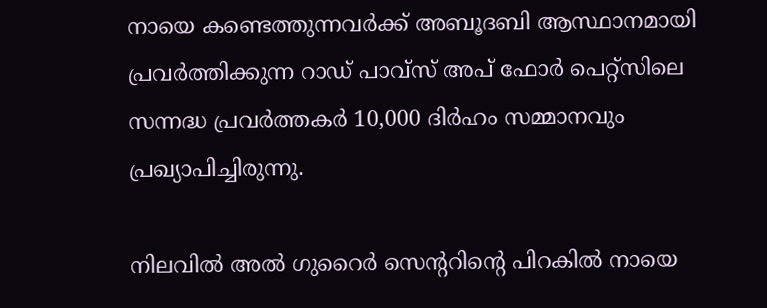നായെ കണ്ടെത്തുന്നവർക്ക് അബൂദബി ആസ്ഥാനമായി പ്രവർത്തിക്കുന്ന റാഡ് പാവ്സ് അപ് ഫോർ പെറ്റ്സിലെ സന്നദ്ധ പ്രവർത്തകർ 10,000 ദിർഹം സമ്മാനവും പ്രഖ്യാപിച്ചിരുന്നു.

നിലവിൽ അൽ ഗുറൈർ സെന്‍ററിന്‍റെ പിറകിൽ നായെ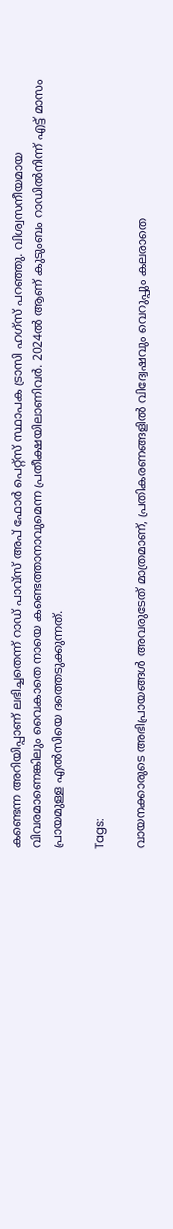കണ്ടെന്ന അറിയിപ്പാണ് ലഭിച്ചതെന്ന് റാഡ് പാവ്സ് അപ് ഫോർ പെറ്റ്സ് സ്ഥാപക ട്രാസി ഹഗ്സ് പറഞ്ഞു. വിശ്വസനീയമായ വിവരമാണെങ്കിലും വൈകാതെ നായെ കണ്ടെത്താനാവുമെന്ന പ്രതീക്ഷയിലാണിവർ. 2024ൽ ആണ് കുടുംബം റാഡിൽനിന്ന് എട്ട് മാസം പ്രായമുള്ള എൽസിയെ ദത്തെടുക്കുന്നത്.

Tags:

വായനക്കാരുടെ അഭിപ്രായങ്ങള്‍ അവരുടേത് മാത്രമാണ്, പ്രതികരണങ്ങളിൽ വിദ്വേഷവും വെറുപ്പും കലരാതെ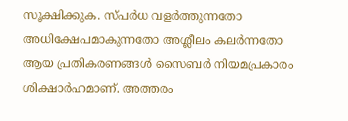സൂക്ഷിക്കുക. സ്പർധ വളർത്തുന്നതോ അധിക്ഷേപമാകുന്നതോ അശ്ലീലം കലർന്നതോ ആയ പ്രതികരണങ്ങൾ സൈബർ നിയമപ്രകാരം ശിക്ഷാർഹമാണ്. അത്തരം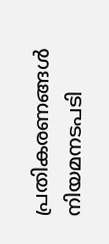പ്രതികരണങ്ങൾ നിയമനടപടി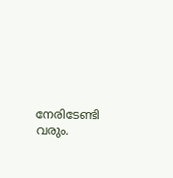നേരിടേണ്ടി വരും.